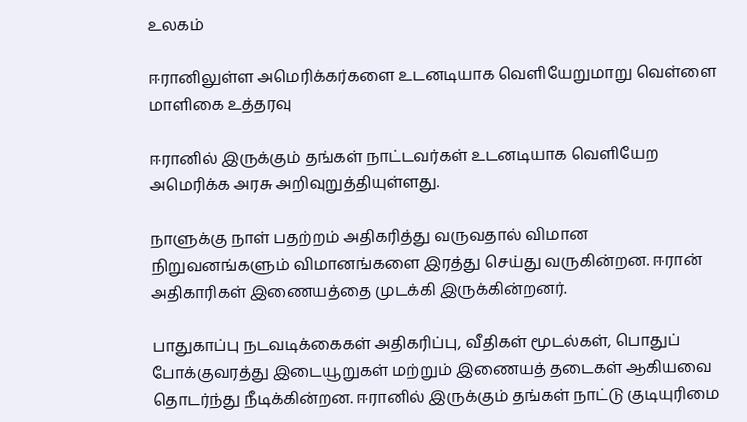உலகம்

ஈரானிலுள்ள அமெரிக்கர்களை உடனடியாக வெளியேறுமாறு வெள்ளை மாளிகை உத்தரவு

ஈரானில் இருக்கும் தங்கள் நாட்டவர்கள் உடனடியாக வெளியேற அமெரிக்க அரசு அறிவுறுத்தியுள்ளது.

நாளுக்கு நாள் பதற்றம் அதிகரித்து வருவதால் விமான நிறுவனங்களும் விமானங்களை இரத்து செய்து வருகின்றன. ஈரான் அதிகாரிகள் இணையத்தை முடக்கி இருக்கின்றனர்.

பாதுகாப்பு நடவடிக்கைகள் அதிகரிப்பு, வீதிகள் மூடல்கள், பொதுப் போக்குவரத்து இடையூறுகள் மற்றும் இணையத் தடைகள் ஆகியவை தொடர்ந்து நீடிக்கின்றன. ஈரானில் இருக்கும் தங்கள் நாட்டு குடியுரிமை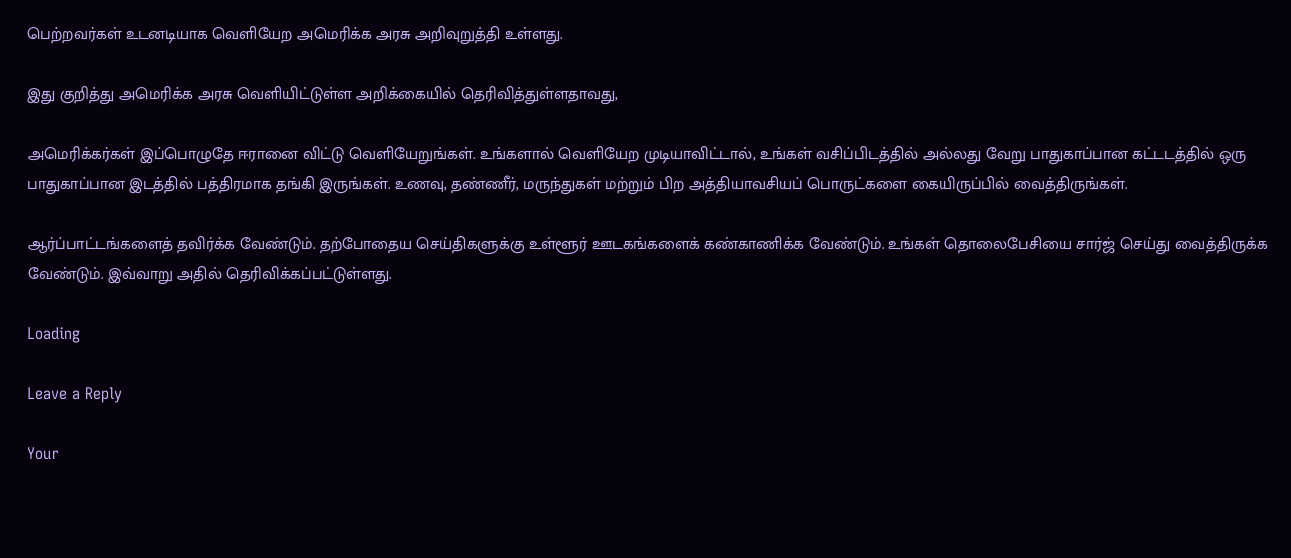பெற்றவர்கள் உடனடியாக வெளியேற அமெரிக்க அரசு அறிவுறுத்தி உள்ளது.

இது குறித்து அமெரிக்க அரசு வெளியிட்டுள்ள அறிக்கையில் தெரிவித்துள்ளதாவது,

அமெரிக்கர்கள் இப்பொழுதே ஈரானை விட்டு வெளியேறுங்கள். உங்களால் வெளியேற முடியாவிட்டால், உங்கள் வசிப்பிடத்தில் அல்லது வேறு பாதுகாப்பான கட்டடத்தில் ஒரு பாதுகாப்பான இடத்தில் பத்திரமாக தங்கி இருங்கள். உணவு, தண்ணீர், மருந்துகள் மற்றும் பிற அத்தியாவசியப் பொருட்களை கையிருப்பில் வைத்திருங்கள்.

ஆர்ப்பாட்டங்களைத் தவிர்க்க வேண்டும். தற்போதைய செய்திகளுக்கு உள்ளூர் ஊடகங்களைக் கண்காணிக்க வேண்டும். உங்கள் தொலைபேசியை சார்ஜ் செய்து வைத்திருக்க வேண்டும். இவ்வாறு அதில் தெரிவிக்கப்பட்டுள்ளது.

Loading

Leave a Reply

Your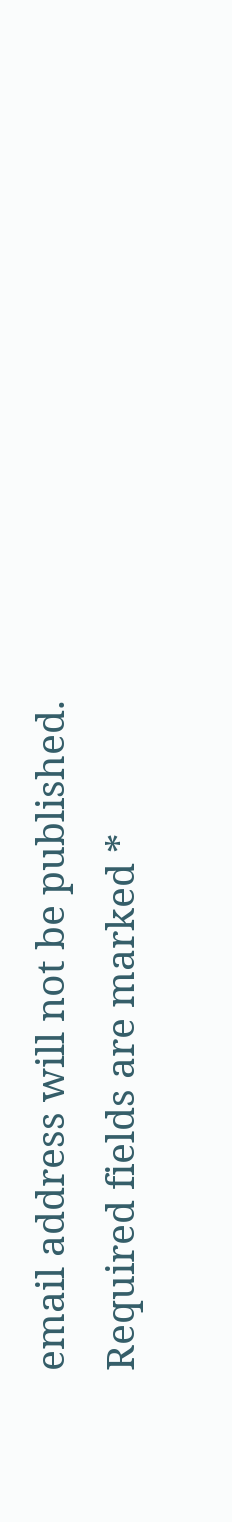email address will not be published. Required fields are marked *